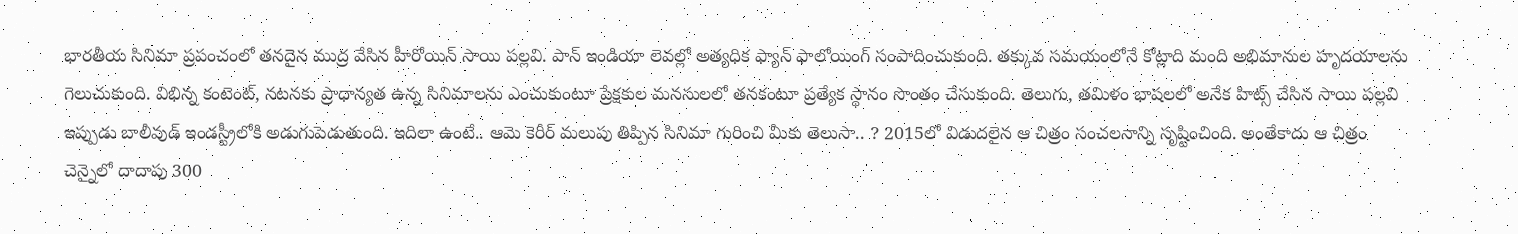భారతీయ సినిమా ప్రపంచంలో తనదైన ముద్ర వేసిన హీరోయిన్ సాయి పల్లవి. పాన్ ఇండియా లెవల్లో అత్యధిక ఫ్యాన్ ఫాలోయింగ్ సంపాదించుకుంది. తక్కువ సమయంలోనే కోట్లాది మంది అభిమానుల హృదయాలను గెలుచుకుంది. విభిన్న కంటెంట్, నటనకు ప్రాధాన్యత ఉన్న సినిమాలను ఎంచుకుంటూ ప్రేక్షకుల మనసులలో తనకంటూ ప్రత్యేక స్థానం సొంతం చేసుకుంది. తెలుగు, తమిళం భాషలలో అనేక హిట్స్ చేసిన సాయి పల్లవి ఇప్పుడు బాలీవుడ్ ఇండస్ట్రీలోకి అడుగుపెడుతుంది. ఇదిలా ఉంటే.. ఆమె కెరీర్ మలుపు తిప్పిన సినిమా గురించి మీకు తెలుసా.. ? 2015లో విడుదలైన ఆ చిత్రం సంచలనాన్ని సృష్టించింది. అంతేకాదు ఆ చిత్రం చెన్నైలో దాదాపు 300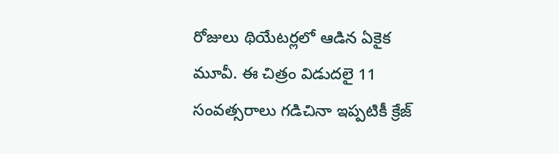రోజులు థియేటర్లలో ఆడిన ఏకైక మూవీ. ఈ చిత్రం విడుదలై 11 సంవత్సరాలు గడిచినా ఇప్పటికీ క్రేజ్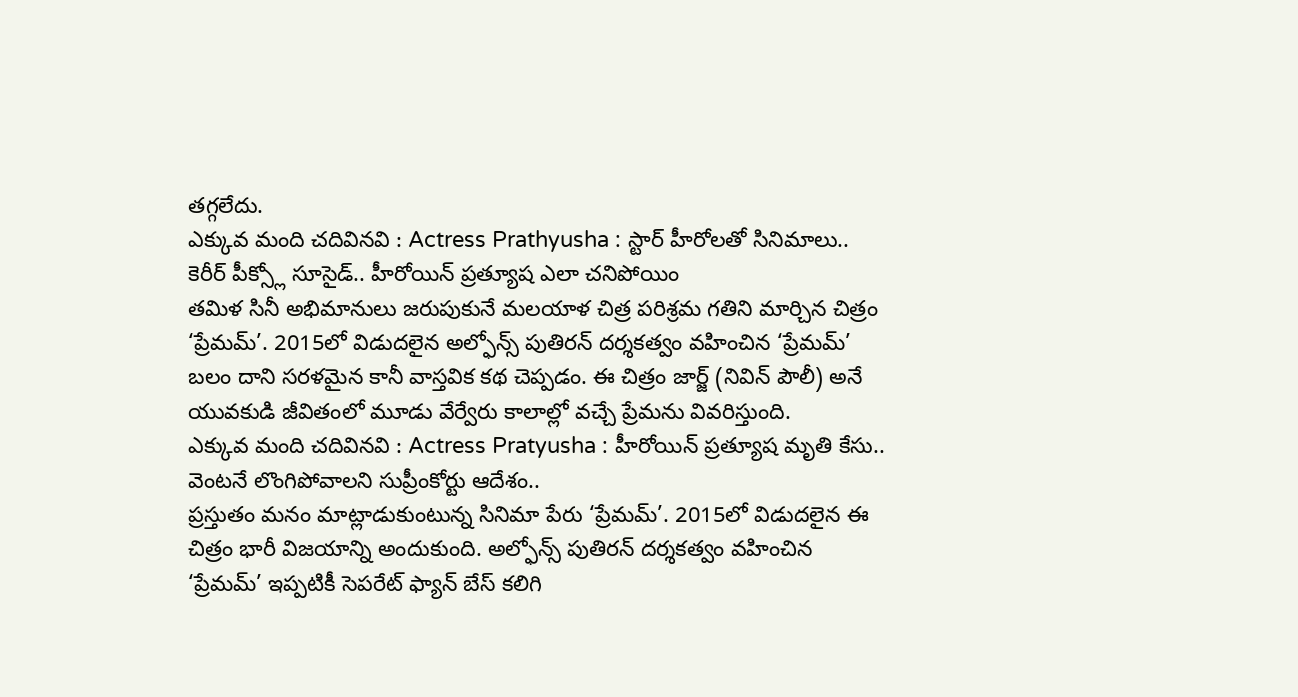తగ్గలేదు.
ఎక్కువ మంది చదివినవి : Actress Prathyusha : స్టార్ హీరోలతో సినిమాలు.. కెరీర్ పీక్స్లో సూసైడ్.. హీరోయిన్ ప్రత్యూష ఎలా చనిపోయిం
తమిళ సినీ అభిమానులు జరుపుకునే మలయాళ చిత్ర పరిశ్రమ గతిని మార్చిన చిత్రం ‘ప్రేమమ్’. 2015లో విడుదలైన అల్ఫోన్స్ పుతిరన్ దర్శకత్వం వహించిన ‘ప్రేమమ్’ బలం దాని సరళమైన కానీ వాస్తవిక కథ చెప్పడం. ఈ చిత్రం జార్జ్ (నివిన్ పౌలీ) అనే యువకుడి జీవితంలో మూడు వేర్వేరు కాలాల్లో వచ్చే ప్రేమను వివరిస్తుంది.
ఎక్కువ మంది చదివినవి : Actress Pratyusha : హీరోయిన్ ప్రత్యూష మృతి కేసు.. వెంటనే లొంగిపోవాలని సుప్రీంకోర్టు ఆదేశం..
ప్రస్తుతం మనం మాట్లాడుకుంటున్న సినిమా పేరు ‘ప్రేమమ్’. 2015లో విడుదలైన ఈ చిత్రం భారీ విజయాన్ని అందుకుంది. అల్ఫోన్స్ పుతిరన్ దర్శకత్వం వహించిన ‘ప్రేమమ్’ ఇప్పటికీ సెపరేట్ ఫ్యాన్ బేస్ కలిగి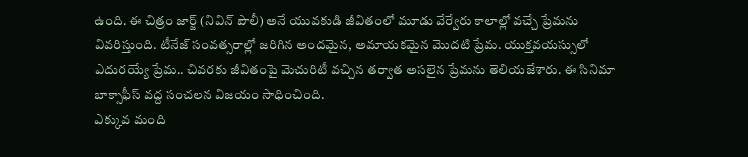ఉంది. ఈ చిత్రం జార్జ్ (నివిన్ పౌలీ) అనే యువకుడి జీవితంలో మూడు వేర్వేరు కాలాల్లో వచ్చే ప్రేమను వివరిస్తుంది. టీనేజ్ సంవత్సరాల్లో జరిగిన అందమైన, అమాయకమైన మొదటి ప్రేమ. యుక్తవయస్సులో ఎదురయ్యే ప్రేమ.. చివరకు జీవితంపై మెచురిటీ వచ్చిన తర్వాత అసలైన ప్రేమను తెలియజేశారు. ఈ సినిమా బాక్సాఫీస్ వద్ద సంచలన విజయం సాధించింది.
ఎక్కువ మంది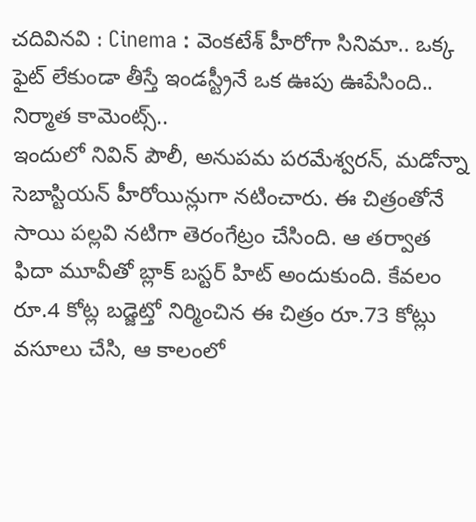చదివినవి : Cinema : వెంకటేశ్ హీరోగా సినిమా.. ఒక్క ఫైట్ లేకుండా తీస్తే ఇండస్ట్రీనే ఒక ఊపు ఊపేసింది.. నిర్మాత కామెంట్స్..
ఇందులో నివిన్ పౌలీ, అనుపమ పరమేశ్వరన్, మడోన్నా సెబాస్టియన్ హీరోయిన్లుగా నటించారు. ఈ చిత్రంతోనే సాయి పల్లవి నటిగా తెరంగేట్రం చేసింది. ఆ తర్వాత ఫిదా మూవీతో బ్లాక్ బస్టర్ హిట్ అందుకుంది. కేవలం రూ.4 కోట్ల బడ్జెట్తో నిర్మించిన ఈ చిత్రం రూ.73 కోట్లు వసూలు చేసి, ఆ కాలంలో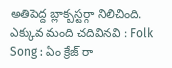అతిపెద్ద బ్లాక్బస్టర్గా నిలిచింది.
ఎక్కువ మంది చదివినవి : Folk Song : ఏం క్రేజ్ రా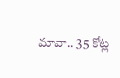మావా.. 35 కోట్ల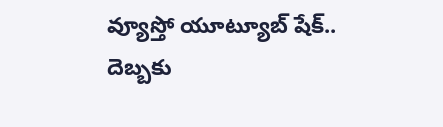వ్యూస్తో యూట్యూబ్ షేక్.. దెబ్బకు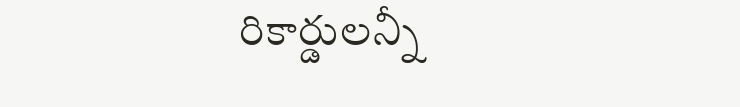రికార్డులన్నీ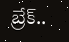బ్రేక్..